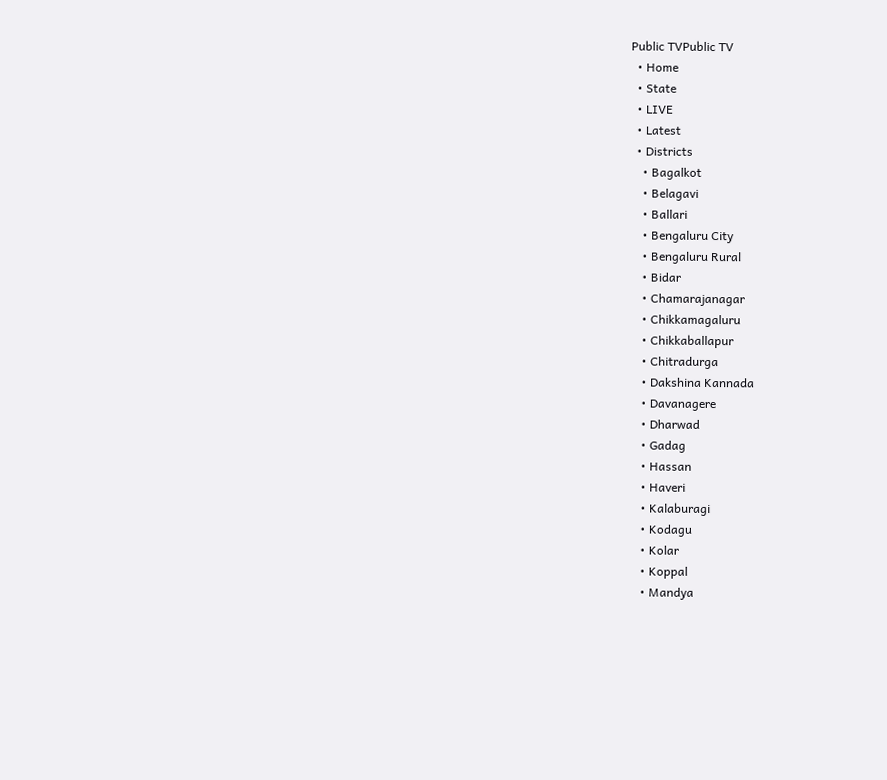Public TVPublic TV
  • Home
  • State
  • LIVE
  • Latest
  • Districts
    • Bagalkot
    • Belagavi
    • Ballari
    • Bengaluru City
    • Bengaluru Rural
    • Bidar
    • Chamarajanagar
    • Chikkamagaluru
    • Chikkaballapur
    • Chitradurga
    • Dakshina Kannada
    • Davanagere
    • Dharwad
    • Gadag
    • Hassan
    • Haveri
    • Kalaburagi
    • Kodagu
    • Kolar
    • Koppal
    • Mandya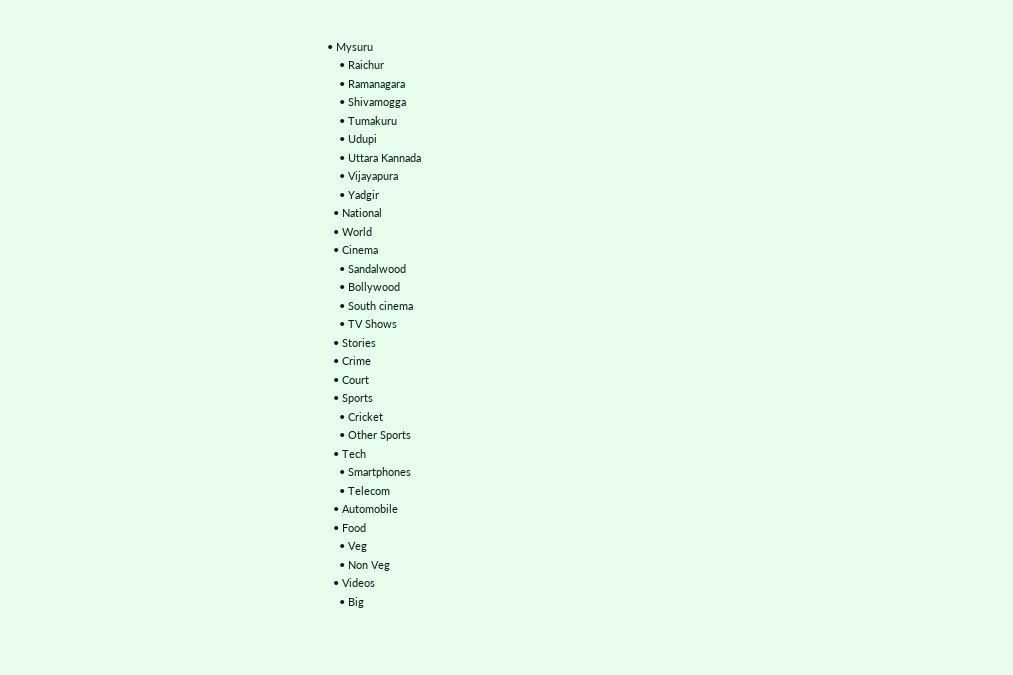• Mysuru
    • Raichur
    • Ramanagara
    • Shivamogga
    • Tumakuru
    • Udupi
    • Uttara Kannada
    • Vijayapura
    • Yadgir
  • National
  • World
  • Cinema
    • Sandalwood
    • Bollywood
    • South cinema
    • TV Shows
  • Stories
  • Crime
  • Court
  • Sports
    • Cricket
    • Other Sports
  • Tech
    • Smartphones
    • Telecom
  • Automobile
  • Food
    • Veg
    • Non Veg
  • Videos
    • Big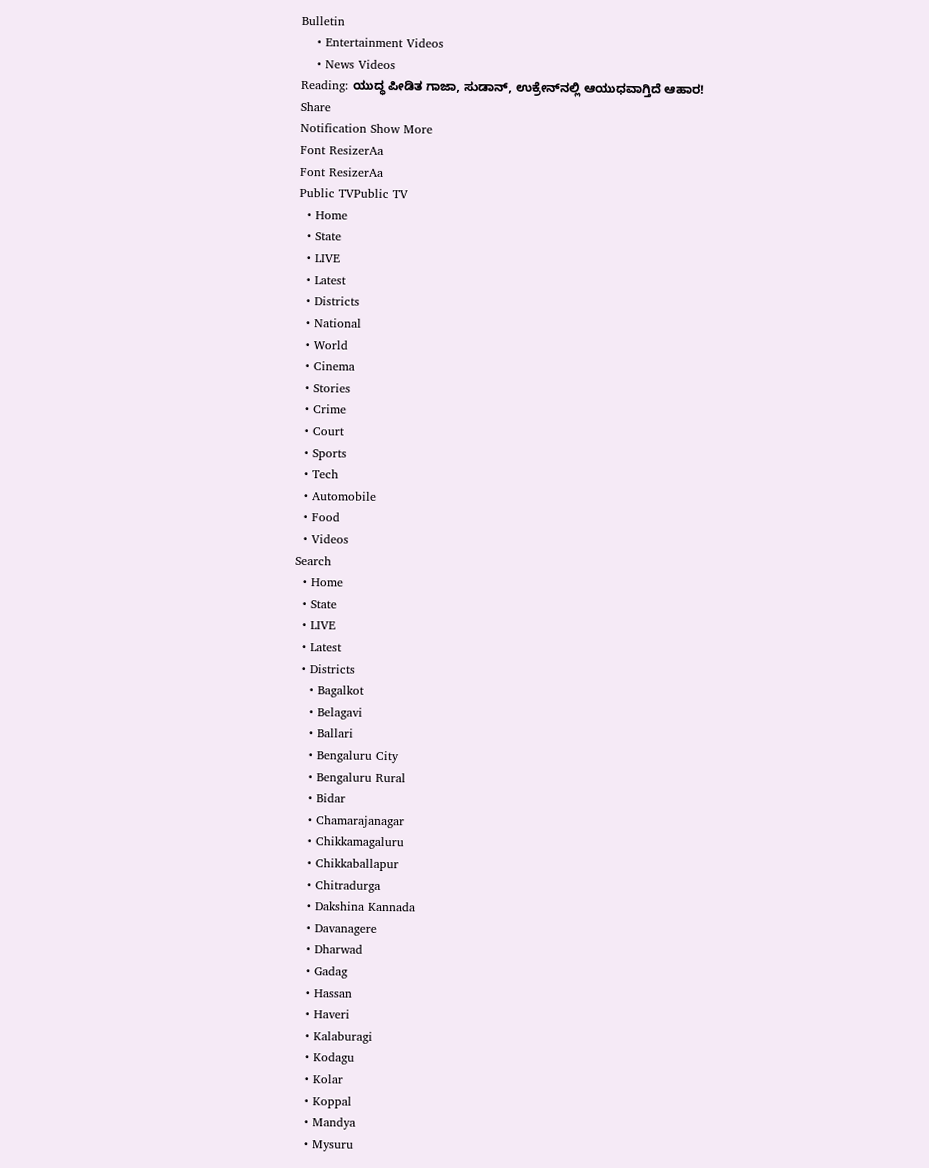Bulletin
    • Entertainment Videos
    • News Videos
Reading: ಯುದ್ಧ ಪೀಡಿತ ಗಾಜಾ, ಸುಡಾನ್, ಉಕ್ರೇನ್‌ನಲ್ಲಿ ಆಯುಧವಾಗ್ತಿದೆ ಆಹಾರ!
Share
Notification Show More
Font ResizerAa
Font ResizerAa
Public TVPublic TV
  • Home
  • State
  • LIVE
  • Latest
  • Districts
  • National
  • World
  • Cinema
  • Stories
  • Crime
  • Court
  • Sports
  • Tech
  • Automobile
  • Food
  • Videos
Search
  • Home
  • State
  • LIVE
  • Latest
  • Districts
    • Bagalkot
    • Belagavi
    • Ballari
    • Bengaluru City
    • Bengaluru Rural
    • Bidar
    • Chamarajanagar
    • Chikkamagaluru
    • Chikkaballapur
    • Chitradurga
    • Dakshina Kannada
    • Davanagere
    • Dharwad
    • Gadag
    • Hassan
    • Haveri
    • Kalaburagi
    • Kodagu
    • Kolar
    • Koppal
    • Mandya
    • Mysuru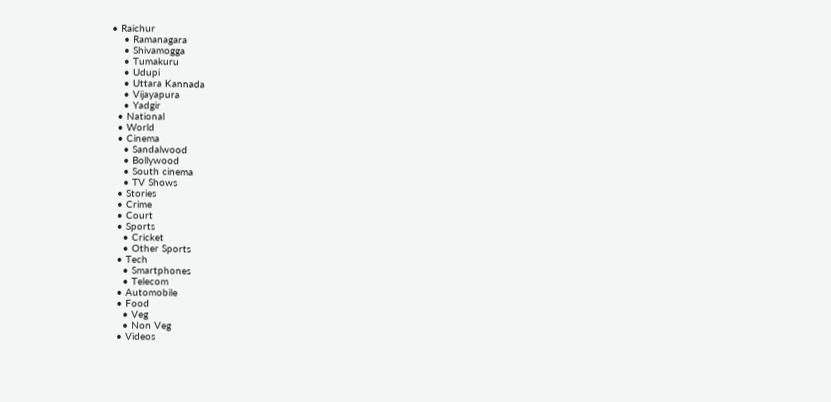• Raichur
    • Ramanagara
    • Shivamogga
    • Tumakuru
    • Udupi
    • Uttara Kannada
    • Vijayapura
    • Yadgir
  • National
  • World
  • Cinema
    • Sandalwood
    • Bollywood
    • South cinema
    • TV Shows
  • Stories
  • Crime
  • Court
  • Sports
    • Cricket
    • Other Sports
  • Tech
    • Smartphones
    • Telecom
  • Automobile
  • Food
    • Veg
    • Non Veg
  • Videos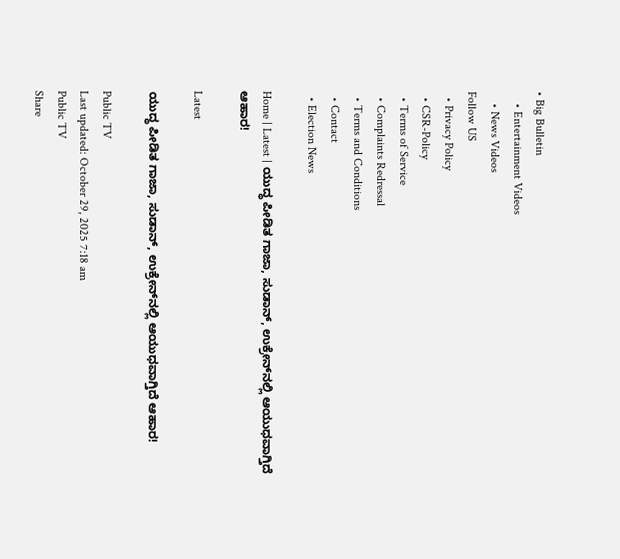• Big Bulletin
    • Entertainment Videos
    • News Videos
Follow US
  • Privacy Policy
  • CSR-Policy
  • Terms of Service
  • Complaints Redressal
  • Terms and Conditions
  • Contact
  • Election News

Home | Latest | ಯುದ್ಧ ಪೀಡಿತ ಗಾಜಾ, ಸುಡಾನ್, ಉಕ್ರೇನ್‌ನಲ್ಲಿ ಆಯುಧವಾಗ್ತಿದೆ ಆಹಾರ!

Latest

ಯುದ್ಧ ಪೀಡಿತ ಗಾಜಾ, ಸುಡಾನ್, ಉಕ್ರೇನ್‌ನಲ್ಲಿ ಆಯುಧವಾಗ್ತಿದೆ ಆಹಾರ!

Public TV
Last updated: October 29, 2025 7:18 am
Public TV
Share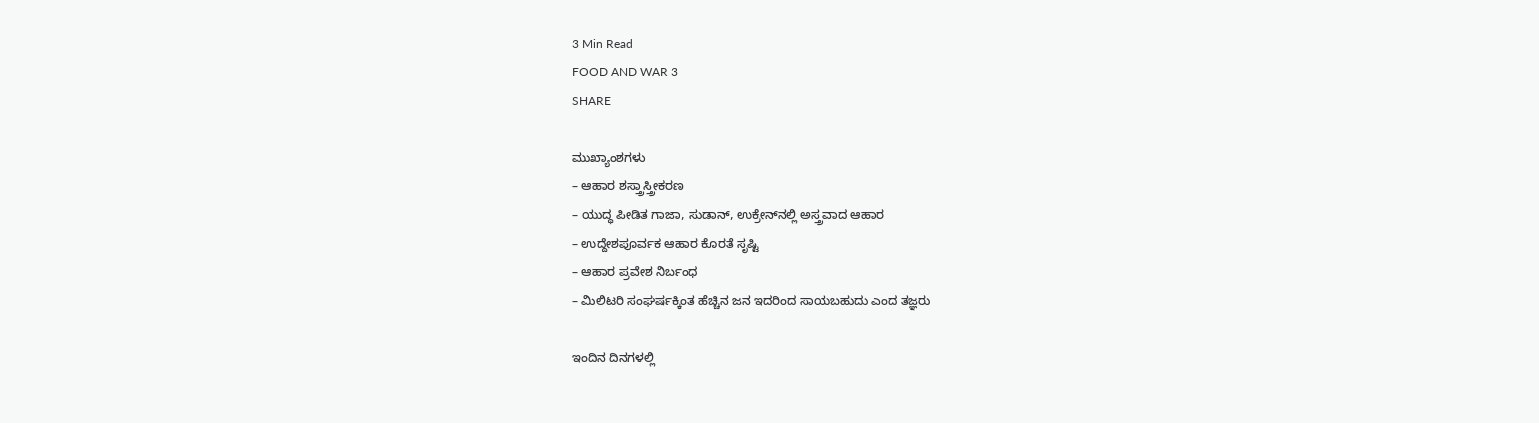3 Min Read
FOOD AND WAR 3
SHARE

ಮುಖ್ಯಾಂಶಗಳು
– ಆಹಾರ ಶಸ್ತ್ರಾಸ್ತ್ರೀಕರಣ
– ಯುದ್ಧ ಪೀಡಿತ ಗಾಜಾ, ಸುಡಾನ್, ಉಕ್ರೇನ್‌ನಲ್ಲಿ ಅಸ್ತ್ರವಾದ ಆಹಾರ
– ಉದ್ದೇಶಪೂರ್ವಕ ಆಹಾರ ಕೊರತೆ ಸೃಷ್ಟಿ
– ಆಹಾರ ಪ್ರವೇಶ ನಿರ್ಬಂಧ
– ಮಿಲಿಟರಿ ಸಂಘರ್ಷಕ್ಕಿಂತ ಹೆಚ್ಚಿನ ಜನ ಇದರಿಂದ ಸಾಯಬಹುದು ಎಂದ ತಜ್ಞರು

ಇಂದಿನ ದಿನಗಳಲ್ಲಿ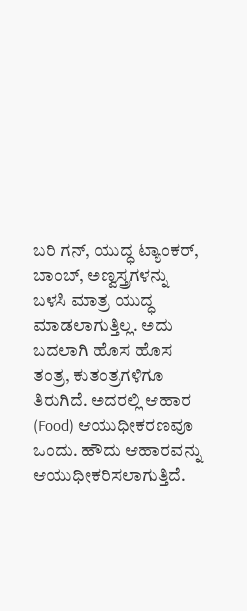ಬರಿ ಗನ್‌, ಯುದ್ಧ ಟ್ಯಾಂಕರ್‌, ಬಾಂಬ್‌, ಅಣ್ವಸ್ತ್ರಗಳನ್ನು ಬಳಸಿ ಮಾತ್ರ ಯುದ್ಧ ಮಾಡಲಾಗುತ್ತಿಲ್ಲ. ಅದು ಬದಲಾಗಿ ಹೊಸ ಹೊಸ ತಂತ್ರ, ಕುತಂತ್ರಗಳಿಗೂ ತಿರುಗಿದೆ. ಅದರಲ್ಲಿ ಆಹಾರ (Food) ಆಯುಧೀಕರಣವೂ ಒಂದು. ಹೌದು ಆಹಾರವನ್ನು ಆಯುಧೀಕರಿಸಲಾಗುತ್ತಿದೆ.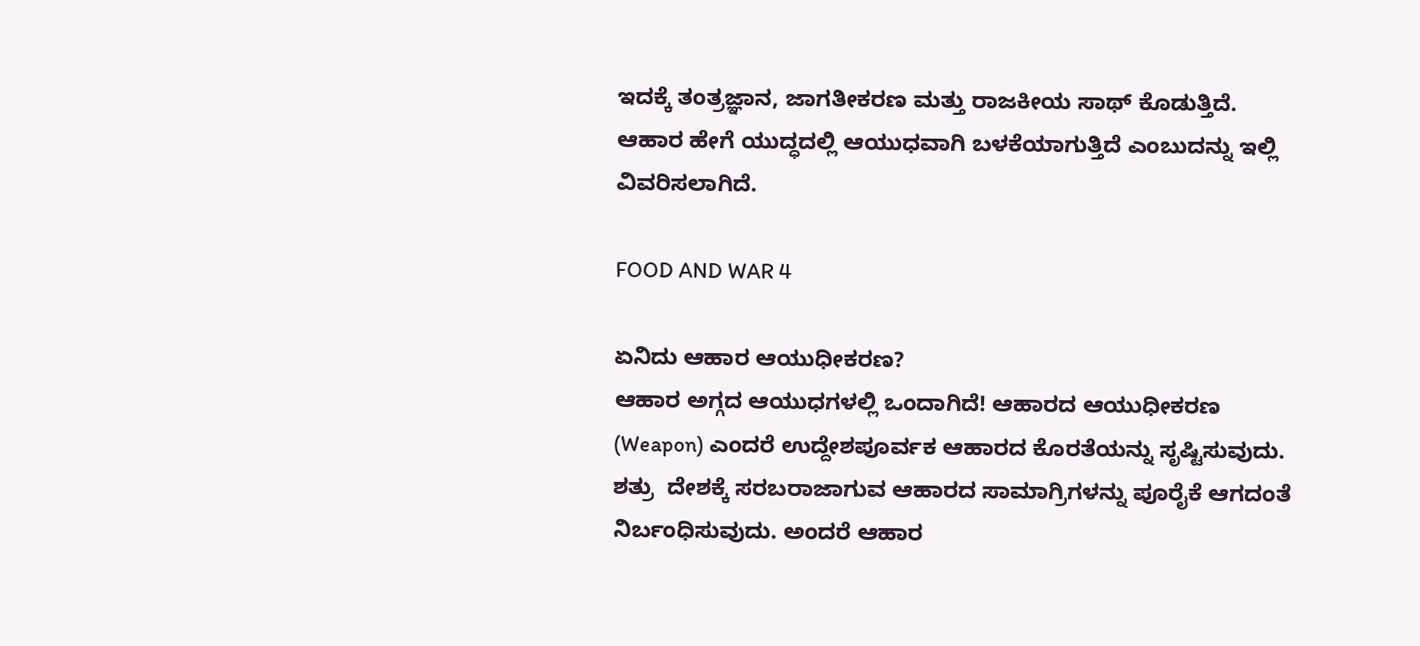ಇದಕ್ಕೆ ತಂತ್ರಜ್ಞಾನ, ಜಾಗತೀಕರಣ ಮತ್ತು ರಾಜಕೀಯ ಸಾಥ್‌ ಕೊಡುತ್ತಿದೆ. ಆಹಾರ ಹೇಗೆ ಯುದ್ಧದಲ್ಲಿ ಆಯುಧವಾಗಿ ಬಳಕೆಯಾಗುತ್ತಿದೆ ಎಂಬುದನ್ನು ಇಲ್ಲಿ ವಿವರಿಸಲಾಗಿದೆ.

FOOD AND WAR 4

ಏನಿದು ಆಹಾರ ಆಯುಧೀಕರಣ?
ಆಹಾರ ಅಗ್ಗದ ಆಯುಧಗಳಲ್ಲಿ ಒಂದಾಗಿದೆ! ಆಹಾರದ ಆಯುಧೀಕರಣ (Weapon) ಎಂದರೆ ಉದ್ದೇಶಪೂರ್ವಕ ಆಹಾರದ ಕೊರತೆಯನ್ನು ಸೃಷ್ಟಿಸುವುದು. ಶತ್ರು  ದೇಶಕ್ಕೆ ಸರಬರಾಜಾಗುವ ಆಹಾರದ ಸಾಮಾಗ್ರಿಗಳನ್ನು ಪೂರೈಕೆ ಆಗದಂತೆ ನಿರ್ಬಂಧಿಸುವುದು. ಅಂದರೆ ಆಹಾರ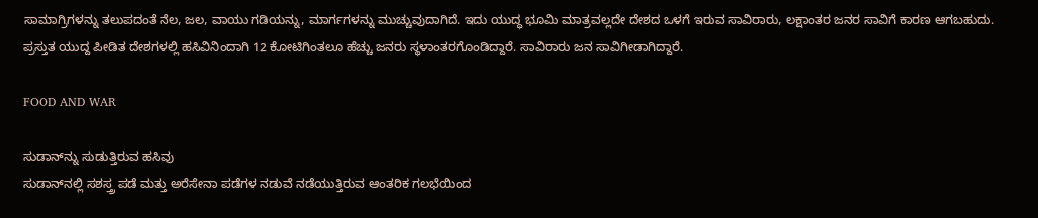ಸಾಮಾಗ್ರಿಗಳನ್ನು ತಲುಪದಂತೆ ನೆಲ, ಜಲ, ವಾಯು ಗಡಿಯನ್ನು, ಮಾರ್ಗಗಳನ್ನು ಮುಚ್ಚುವುದಾಗಿದೆ. ಇದು ಯುದ್ಧ ಭೂಮಿ ಮಾತ್ರವಲ್ಲದೇ ದೇಶದ ಒಳಗೆ ಇರುವ ಸಾವಿರಾರು, ಲಕ್ಷಾಂತರ ಜನರ ಸಾವಿಗೆ ಕಾರಣ ಆಗಬಹುದು. ಪ್ರಸ್ತುತ ಯುದ್ದ ಪೀಡಿತ ದೇಶಗಳಲ್ಲಿ ಹಸಿವಿನಿಂದಾಗಿ 12 ಕೋಟಿಗಿಂತಲೂ ಹೆಚ್ಚು ಜನರು ಸ್ಥಳಾಂತರಗೊಂಡಿದ್ದಾರೆ. ಸಾವಿರಾರು ಜನ ಸಾವಿಗೀಡಾಗಿದ್ದಾರೆ.

FOOD AND WAR

ಸುಡಾನ್‌ನ್ನು ಸುಡುತ್ತಿರುವ ಹಸಿವು
ಸುಡಾನ್‌ನಲ್ಲಿ ಸಶಸ್ತ್ರ ಪಡೆ ಮತ್ತು ಅರೆಸೇನಾ ಪಡೆಗಳ ನಡುವೆ ನಡೆಯುತ್ತಿರುವ ಆಂತರಿಕ ಗಲಭೆಯಿಂದ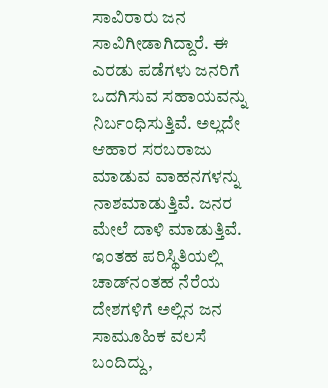ಸಾವಿರಾರು ಜನ ಸಾವಿಗೀಡಾಗಿದ್ದಾರೆ. ಈ ಎರಡು ಪಡೆಗಳು ಜನರಿಗೆ ಒದಗಿಸುವ ಸಹಾಯವನ್ನು ನಿರ್ಬಂಧಿಸುತ್ತಿವೆ. ಅಲ್ಲದೇ ಆಹಾರ ಸರಬರಾಜು ಮಾಡುವ ವಾಹನಗಳನ್ನು ನಾಶಮಾಡುತ್ತಿವೆ. ಜನರ ಮೇಲೆ ದಾಳಿ ಮಾಡುತ್ತಿವೆ. ಇಂತಹ ಪರಿಸ್ಥಿತಿಯಲ್ಲಿ ಚಾಡ್‌ನಂತಹ ನೆರೆಯ ದೇಶಗಳಿಗೆ ಅಲ್ಲಿನ ಜನ ಸಾಮೂಹಿಕ ವಲಸೆ ಬಂದಿದ್ದು,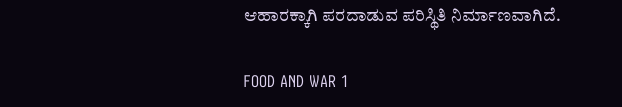ಆಹಾರಕ್ಕಾಗಿ ಪರದಾಡುವ ಪರಿಸ್ಥಿತಿ ನಿರ್ಮಾಣವಾಗಿದೆ.

FOOD AND WAR 1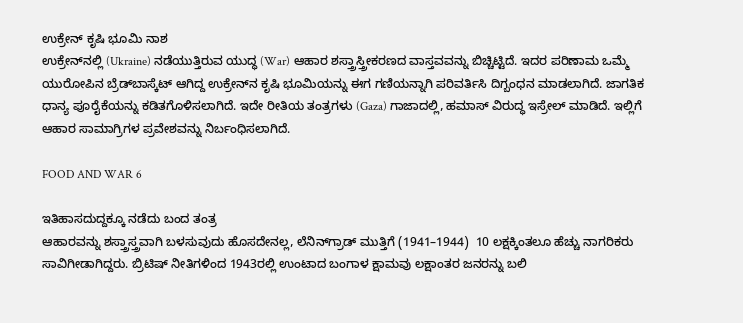ಉಕ್ರೇನ್‌ ಕೃಷಿ ಭೂಮಿ ನಾಶ
ಉಕ್ರೇನ್‌ನಲ್ಲಿ (Ukraine) ನಡೆಯುತ್ತಿರುವ ಯುದ್ಧ (War) ಆಹಾರ ಶಸ್ತ್ರಾಸ್ತ್ರೀಕರಣದ ವಾಸ್ತವವನ್ನು ಬಿಚ್ಚಿಟ್ಟಿದೆ. ಇದರ ಪರಿಣಾಮ ಒಮ್ಮೆ ಯುರೋಪಿನ ಬ್ರೆಡ್‌ಬಾಸ್ಕೆಟ್ ಆಗಿದ್ದ ಉಕ್ರೇನ್‌ನ ಕೃಷಿ ಭೂಮಿಯನ್ನು ಈಗ ಗಣಿಯನ್ನಾಗಿ ಪರಿವರ್ತಿಸಿ ದಿಗ್ಬಂಧನ ಮಾಡಲಾಗಿದೆ. ಜಾಗತಿಕ ಧಾನ್ಯ ಪೂರೈಕೆಯನ್ನು ಕಡಿತಗೊಳಿಸಲಾಗಿದೆ. ಇದೇ ರೀತಿಯ ತಂತ್ರಗಳು (Gaza) ಗಾಜಾದಲ್ಲಿ, ಹಮಾಸ್ ವಿರುದ್ಧ ಇಸ್ರೇಲ್ ಮಾಡಿದೆ. ಇಲ್ಲಿಗೆ ಆಹಾರ ಸಾಮಾಗ್ರಿಗಳ ಪ್ರವೇಶವನ್ನು ನಿರ್ಬಂಧಿಸಲಾಗಿದೆ.

FOOD AND WAR 6

ಇತಿಹಾಸದುದ್ದಕ್ಕೂ ನಡೆದು ಬಂದ ತಂತ್ರ
ಆಹಾರವನ್ನು ಶಸ್ತ್ರಾಸ್ತ್ರವಾಗಿ ಬಳಸುವುದು ಹೊಸದೇನಲ್ಲ, ಲೆನಿನ್‌ಗ್ರಾಡ್ ಮುತ್ತಿಗೆ (1941–1944)  10 ಲಕ್ಷಕ್ಕಿಂತಲೂ ಹೆಚ್ಚು ನಾಗರಿಕರು ಸಾವಿಗೀಡಾಗಿದ್ದರು. ಬ್ರಿಟಿಷ್ ನೀತಿಗಳಿಂದ 1943ರಲ್ಲಿ ಉಂಟಾದ ಬಂಗಾಳ ಕ್ಷಾಮವು ಲಕ್ಷಾಂತರ ಜನರನ್ನು ಬಲಿ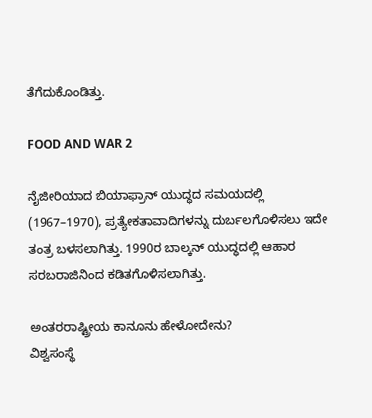ತೆಗೆದುಕೊಂಡಿತ್ತು.

FOOD AND WAR 2

ನೈಜೀರಿಯಾದ ಬಿಯಾಫ್ರಾನ್ ಯುದ್ಧದ ಸಮಯದಲ್ಲಿ (1967–1970), ಪ್ರತ್ಯೇಕತಾವಾದಿಗಳನ್ನು ದುರ್ಬಲಗೊಳಿಸಲು ಇದೇ ತಂತ್ರ ಬಳಸಲಾಗಿತ್ತು. 1990ರ ಬಾಲ್ಕನ್ ಯುದ್ಧದಲ್ಲಿ ಆಹಾರ ಸರಬರಾಜಿನಿಂದ ಕಡಿತಗೊಳಿಸಲಾಗಿತ್ತು.

ಅಂತರರಾಷ್ಟ್ರೀಯ ಕಾನೂನು ಹೇಳೋದೇನು?
ವಿಶ್ವಸಂಸ್ಥೆ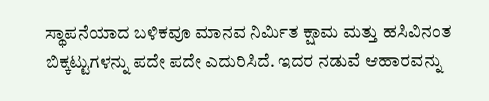ಸ್ಥಾಪನೆಯಾದ ಬಳಿಕವೂ ಮಾನವ ನಿರ್ಮಿತ ಕ್ಷಾಮ ಮತ್ತು ಹಸಿವಿನಂತ ಬಿಕ್ಕಟ್ಟುಗಳನ್ನು ಪದೇ ಪದೇ ಎದುರಿಸಿದೆ. ಇದರ ನಡುವೆ ಆಹಾರವನ್ನು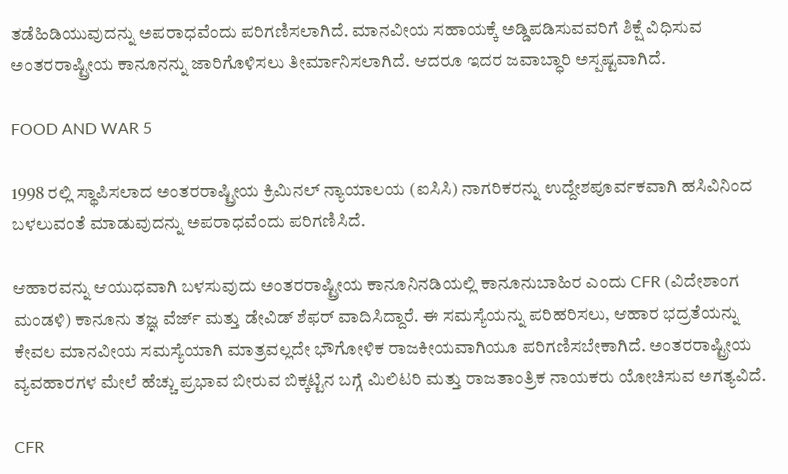ತಡೆಹಿಡಿಯುವುದನ್ನು ಅಪರಾಧವೆಂದು ಪರಿಗಣಿಸಲಾಗಿದೆ. ಮಾನವೀಯ ಸಹಾಯಕ್ಕೆ ಅಡ್ಡಿಪಡಿಸುವವರಿಗೆ ಶಿಕ್ಷೆ ವಿಧಿಸುವ ಅಂತರರಾಷ್ಟ್ರೀಯ ಕಾನೂನನ್ನು ಜಾರಿಗೊಳಿಸಲು ತೀರ್ಮಾನಿಸಲಾಗಿದೆ. ಆದರೂ ಇದರ ಜವಾಬ್ಧಾರಿ ಅಸ್ಪಷ್ಟವಾಗಿದೆ.

FOOD AND WAR 5

1998 ರಲ್ಲಿ ಸ್ಥಾಪಿಸಲಾದ ಅಂತರರಾಷ್ಟ್ರೀಯ ಕ್ರಿಮಿನಲ್ ನ್ಯಾಯಾಲಯ (ಐಸಿಸಿ) ನಾಗರಿಕರನ್ನು ಉದ್ದೇಶಪೂರ್ವಕವಾಗಿ ಹಸಿವಿನಿಂದ ಬಳಲುವಂತೆ ಮಾಡುವುದನ್ನು ಅಪರಾಧವೆಂದು ಪರಿಗಣಿಸಿದೆ.

ಆಹಾರವನ್ನು ಆಯುಧವಾಗಿ ಬಳಸುವುದು ಅಂತರರಾಷ್ಟ್ರೀಯ ಕಾನೂನಿನಡಿಯಲ್ಲಿ ಕಾನೂನುಬಾಹಿರ ಎಂದು CFR (ವಿದೇಶಾಂಗ ಮಂಡಳಿ) ಕಾನೂನು ತಜ್ಞ ವೆರ್ಜ್ ಮತ್ತು ಡೇವಿಡ್ ಶೆಫರ್ ವಾದಿಸಿದ್ದಾರೆ. ಈ ಸಮಸ್ಯೆಯನ್ನು ಪರಿಹರಿಸಲು, ಆಹಾರ ಭದ್ರತೆಯನ್ನು ಕೇವಲ ಮಾನವೀಯ ಸಮಸ್ಯೆಯಾಗಿ ಮಾತ್ರವಲ್ಲದೇ ಭೌಗೋಳಿಕ ರಾಜಕೀಯವಾಗಿಯೂ ಪರಿಗಣಿಸಬೇಕಾಗಿದೆ. ಅಂತರರಾಷ್ಟ್ರೀಯ ವ್ಯವಹಾರಗಳ ಮೇಲೆ ಹೆಚ್ಚು ಪ್ರಭಾವ ಬೀರುವ ಬಿಕ್ಕಟ್ಟಿನ ಬಗ್ಗೆ ಮಿಲಿಟರಿ ಮತ್ತು ರಾಜತಾಂತ್ರಿಕ ನಾಯಕರು ಯೋಚಿಸುವ ಅಗತ್ಯವಿದೆ.

CFR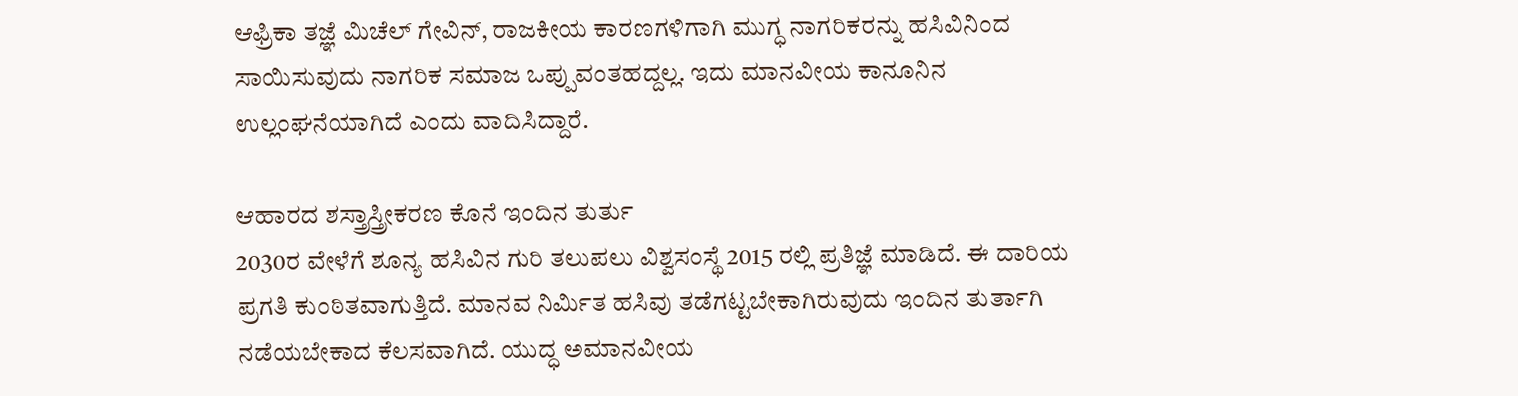ಆಫ್ರಿಕಾ ತಜ್ಞೆ ಮಿಚೆಲ್ ಗೇವಿನ್, ರಾಜಕೀಯ ಕಾರಣಗಳಿಗಾಗಿ ಮುಗ್ಧ ನಾಗರಿಕರನ್ನು ಹಸಿವಿನಿಂದ ಸಾಯಿಸುವುದು ನಾಗರಿಕ ಸಮಾಜ ಒಪ್ಪುವಂತಹದ್ದಲ್ಲ. ಇದು ಮಾನವೀಯ ಕಾನೂನಿನ ಉಲ್ಲಂಘನೆಯಾಗಿದೆ ಎಂದು ವಾದಿಸಿದ್ದಾರೆ.

ಆಹಾರದ ಶಸ್ತ್ರಾಸ್ತ್ರೀಕರಣ ಕೊನೆ ಇಂದಿನ ತುರ್ತು
2030ರ ವೇಳೆಗೆ ಶೂನ್ಯ ಹಸಿವಿನ ಗುರಿ ತಲುಪಲು ವಿಶ್ವಸಂಸ್ಥೆ 2015 ರಲ್ಲಿ ಪ್ರತಿಜ್ಞೆ ಮಾಡಿದೆ. ಈ ದಾರಿಯ ಪ್ರಗತಿ ಕುಂಠಿತವಾಗುತ್ತಿದೆ. ಮಾನವ ನಿರ್ಮಿತ ಹಸಿವು ತಡೆಗಟ್ಟಬೇಕಾಗಿರುವುದು ಇಂದಿನ ತುರ್ತಾಗಿ ನಡೆಯಬೇಕಾದ ಕೆಲಸವಾಗಿದೆ. ಯುದ್ಧ ಅಮಾನವೀಯ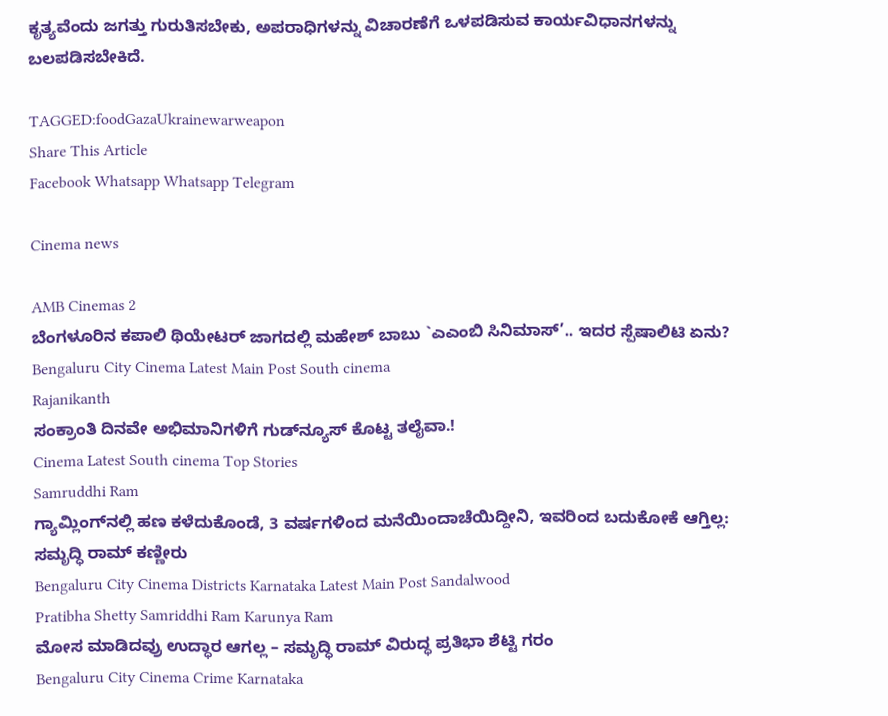ಕೃತ್ಯವೆಂದು ಜಗತ್ತು ಗುರುತಿಸಬೇಕು, ಅಪರಾಧಿಗಳನ್ನು ವಿಚಾರಣೆಗೆ ಒಳಪಡಿಸುವ ಕಾರ್ಯವಿಧಾನಗಳನ್ನು ಬಲಪಡಿಸಬೇಕಿದೆ.

TAGGED:foodGazaUkrainewarweapon
Share This Article
Facebook Whatsapp Whatsapp Telegram

Cinema news

AMB Cinemas 2
ಬೆಂಗಳೂರಿನ ಕಪಾಲಿ ಥಿಯೇಟರ್ ಜಾಗದಲ್ಲಿ ಮಹೇಶ್ ಬಾಬು `ಎಎಂಬಿ ಸಿನಿಮಾಸ್’.. ಇದರ ಸ್ಪೆಷಾಲಿಟಿ ಏನು?
Bengaluru City Cinema Latest Main Post South cinema
Rajanikanth
ಸಂಕ್ರಾಂತಿ ದಿನವೇ ಅಭಿಮಾನಿಗಳಿಗೆ ಗುಡ್‌ನ್ಯೂಸ್ ಕೊಟ್ಟ ತಲೈವಾ.!
Cinema Latest South cinema Top Stories
Samruddhi Ram
ಗ್ಯಾಮ್ಲಿಂಗ್‌ನಲ್ಲಿ ಹಣ ಕಳೆದುಕೊಂಡೆ, 3 ವರ್ಷಗಳಿಂದ ಮನೆಯಿಂದಾಚೆಯಿದ್ದೀನಿ, ಇವರಿಂದ ಬದುಕೋಕೆ ಆಗ್ತಿಲ್ಲ: ಸಮೃದ್ಧಿ ರಾಮ್‌ ಕಣ್ಣೀರು
Bengaluru City Cinema Districts Karnataka Latest Main Post Sandalwood
Pratibha Shetty Samriddhi Ram Karunya Ram
ಮೋಸ ಮಾಡಿದವ್ರು ಉದ್ಧಾರ ಆಗಲ್ಲ – ಸಮೃದ್ಧಿ ರಾಮ್‌ ವಿರುದ್ಧ ಪ್ರತಿಭಾ ಶೆಟ್ಟಿ ಗರಂ
Bengaluru City Cinema Crime Karnataka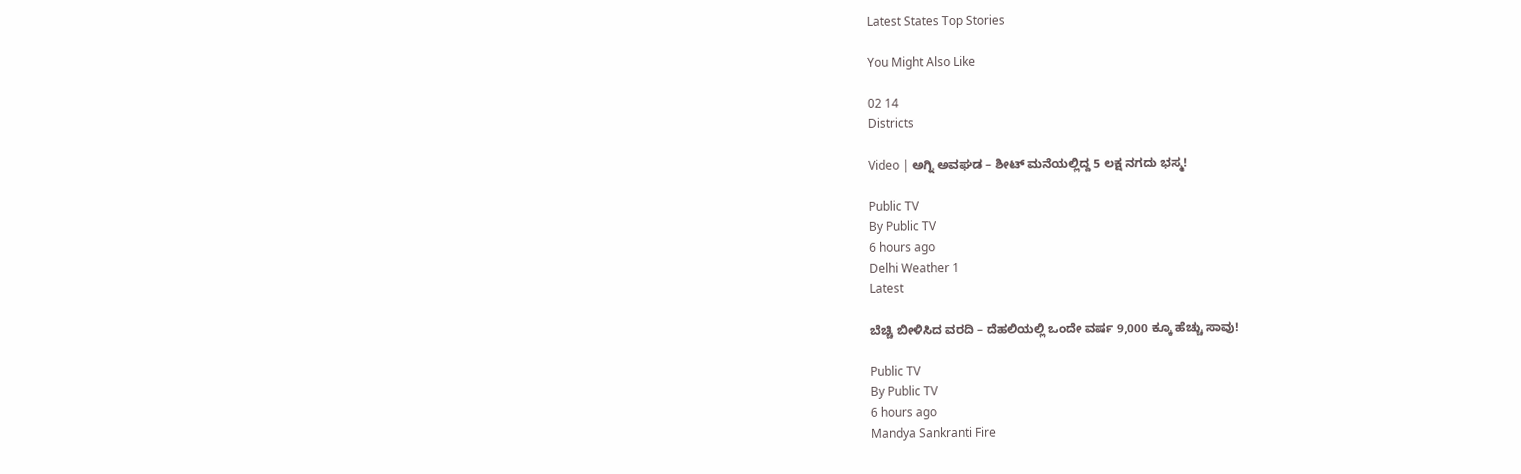Latest States Top Stories

You Might Also Like

02 14
Districts

Video | ಅಗ್ನಿ ಅವಘಡ – ಶೀಟ್‌ ಮನೆಯಲ್ಲಿದ್ದ 5 ಲಕ್ಷ ನಗದು ಭಸ್ಮ!

Public TV
By Public TV
6 hours ago
Delhi Weather 1
Latest

ಬೆಚ್ಚಿ ಬೀಳಿಸಿದ ವರದಿ – ದೆಹಲಿಯಲ್ಲಿ ಒಂದೇ ವರ್ಷ 9,000 ಕ್ಕೂ ಹೆಚ್ಚು ಸಾವು!

Public TV
By Public TV
6 hours ago
Mandya Sankranti Fire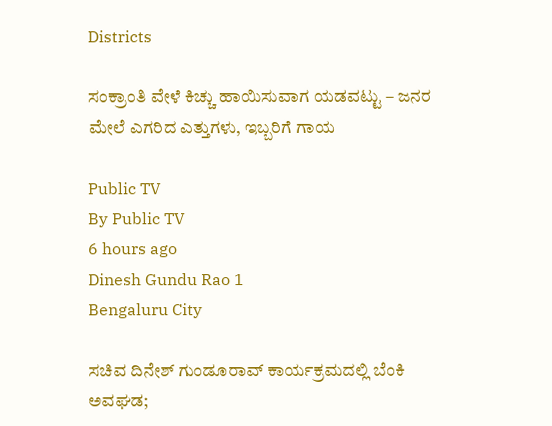Districts

ಸಂಕ್ರಾಂತಿ ವೇಳೆ ಕಿಚ್ಚು ಹಾಯಿಸುವಾಗ ಯಡವಟ್ಟು – ಜನರ ಮೇಲೆ ಎಗರಿದ ಎತ್ತುಗಳು, ಇಬ್ಬರಿಗೆ ಗಾಯ

Public TV
By Public TV
6 hours ago
Dinesh Gundu Rao 1
Bengaluru City

ಸಚಿವ ದಿನೇಶ್ ಗುಂಡೂರಾವ್ ಕಾರ್ಯಕ್ರಮದಲ್ಲಿ ಬೆಂಕಿ ಅವಘಡ;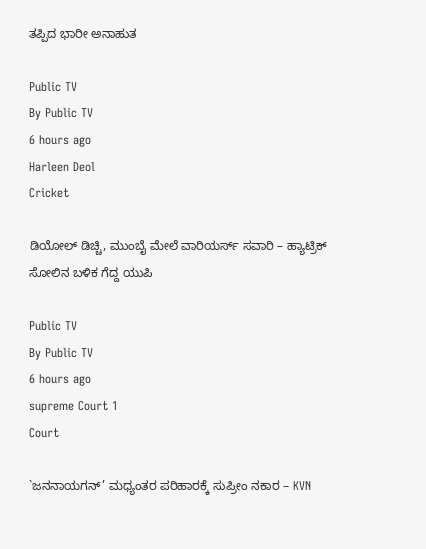ತಪ್ಪಿದ ಭಾರೀ ಅನಾಹುತ

Public TV
By Public TV
6 hours ago
Harleen Deol
Cricket

ಡಿಯೋಲ್‌ ಡಿಚ್ಚಿ, ಮುಂಬೈ ಮೇಲೆ ವಾರಿಯರ್ಸ್‌ ಸವಾರಿ – ಹ್ಯಾಟ್ರಿಕ್‌ ಸೋಲಿನ ಬಳಿಕ ಗೆದ್ದ ಯುಪಿ

Public TV
By Public TV
6 hours ago
supreme Court 1
Court

`ಜನನಾಯಗನ್’ ಮಧ್ಯಂತರ ಪರಿಹಾರಕ್ಕೆ ಸುಪ್ರೀಂ ನಕಾರ – KVN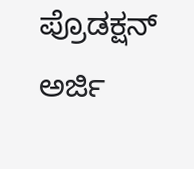ಪ್ರೊಡಕ್ಷನ್ ಅರ್ಜಿ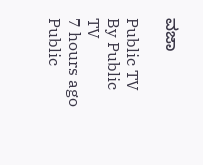ವಜಾ

Public TV
By Public TV
7 hours ago
Public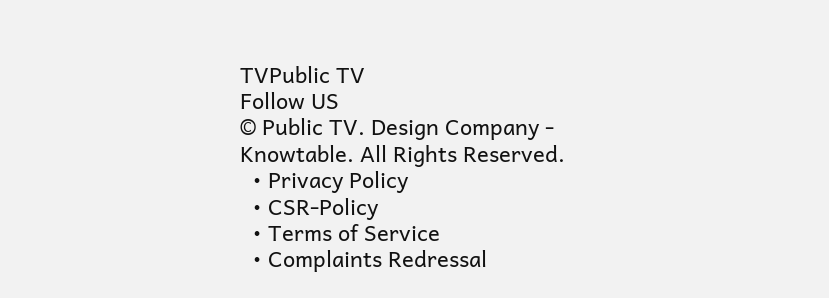TVPublic TV
Follow US
© Public TV. Design Company - Knowtable. All Rights Reserved.
  • Privacy Policy
  • CSR-Policy
  • Terms of Service
  • Complaints Redressal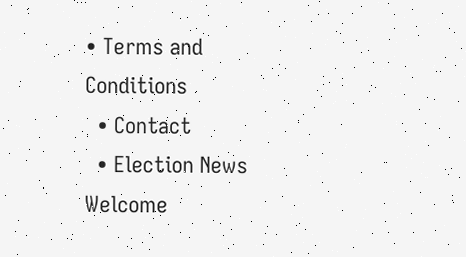• Terms and Conditions
  • Contact
  • Election News
Welcome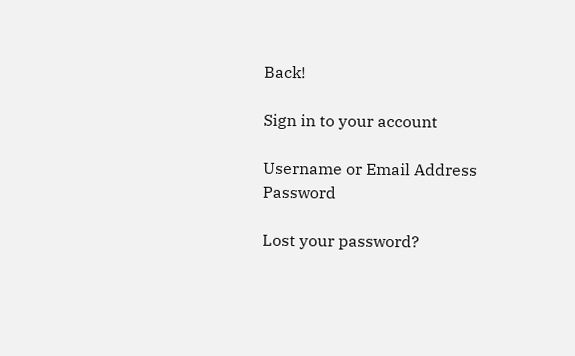Back!

Sign in to your account

Username or Email Address
Password

Lost your password?